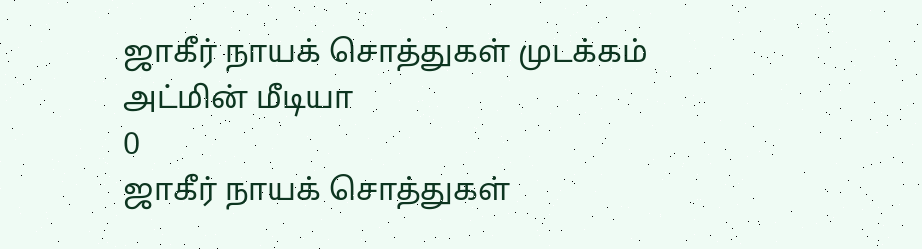ஜாகீர் நாயக் சொத்துகள் முடக்கம்
அட்மின் மீடியா
0
ஜாகீர் நாயக் சொத்துகள்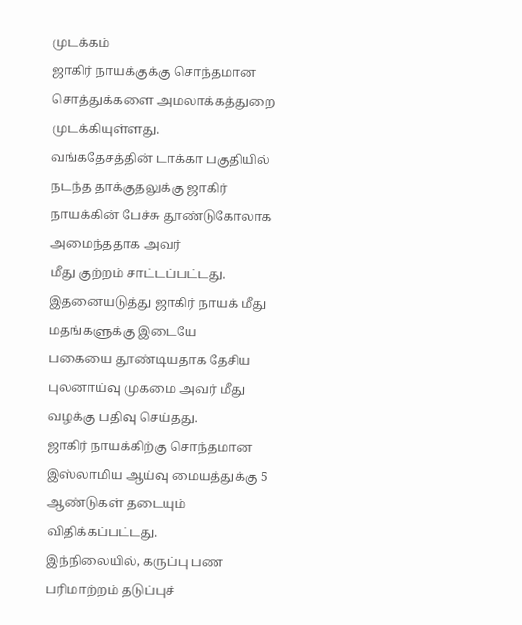முடக்கம்
ஜாகிர் நாயக்குக்கு சொந்தமான சொத்துக்களை அமலாக்கத்துறை முடக்கியுள்ளது.
வங்கதேசத்தின் டாக்கா பகுதியில் நடந்த தாக்குதலுக்கு ஜாகிர் நாயக்கின் பேச்சு தூண்டுகோலாக அமைந்ததாக அவர்
மீது குற்றம் சாட்டப்பட்டது.
இதனையடுத்து ஜாகிர் நாயக் மீது மதங்களுக்கு இடையே
பகையை தூண்டியதாக தேசிய புலனாய்வு முகமை அவர் மீது வழக்கு பதிவு செய்தது.
ஜாகிர் நாயக்கிற்கு சொந்தமான இஸ்லாமிய ஆய்வு மையத்துக்கு 5
ஆண்டுகள் தடையும் விதிக்கப்பட்டது.
இந்நிலையில், கருப்பு பண பரிமாற்றம் தடுப்புச்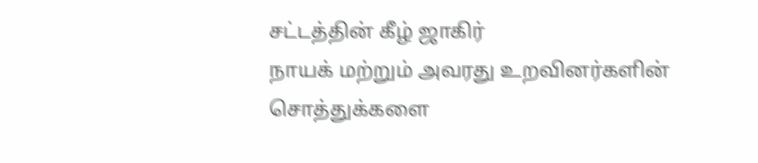சட்டத்தின் கீழ் ஜாகிர்
நாயக் மற்றும் அவரது உறவினர்களின் சொத்துக்களை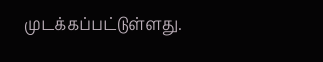முடக்கப்பட்டுள்ளது.